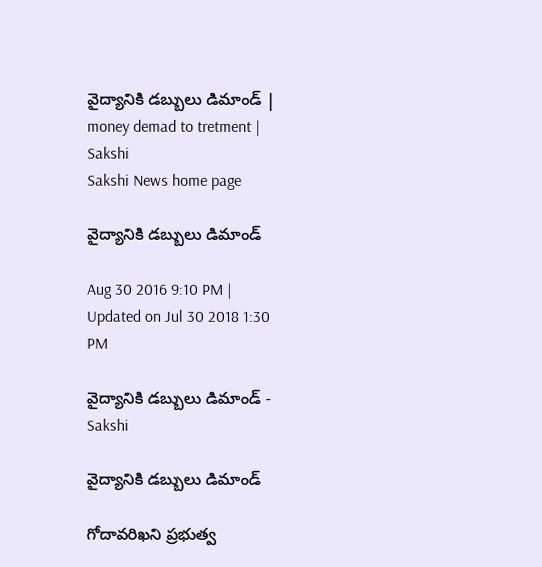వైద్యానికి డబ్బులు డిమాండ్‌ | money demad to tretment | Sakshi
Sakshi News home page

వైద్యానికి డబ్బులు డిమాండ్‌

Aug 30 2016 9:10 PM | Updated on Jul 30 2018 1:30 PM

వైద్యానికి డబ్బులు డిమాండ్‌ - Sakshi

వైద్యానికి డబ్బులు డిమాండ్‌

గోదావరిఖని ప్రభుత్వ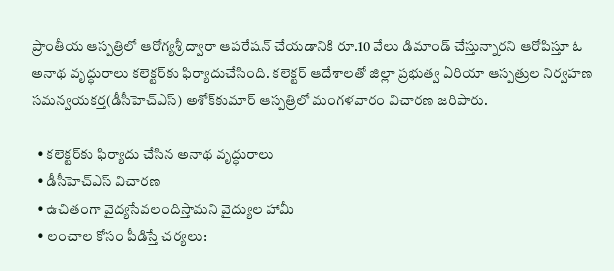ప్రాంతీయ ఆస్పత్రిలో ఆరోగ్యశ్రీ ద్వారా ఆపరేషన్‌ చేయడానికి రూ.10 వేలు డిమాండ్‌ చేస్తున్నారని ఆరోపిస్తూ ఓ అనాథ వృద్ధురాలు కలెక్టర్‌కు ఫిర్యాదుచేసింది. కలెక్టర్‌ ఆదేశాలతో జిల్లా ప్రభుత్వ ఏరియా ఆస్పత్రుల నిర్వహణ సమన్వయకర్త(డీసీహెచ్‌ఎస్‌) అశోక్‌కుమార్‌ ఆస్పత్రిలో మంగళవారం విచారణ జరిపారు.

  • కలెక్టర్‌కు ఫిర్యాదు చేసిన అనాథ వృద్ధురాలు
  • డీసీహెచ్‌ఎస్‌ విచారణ
  • ఉచితంగా వైద్యసేవలందిస్తామని వైద్యుల హామీ
  • లంచాల కోసం పీడిస్తే చర్యలు: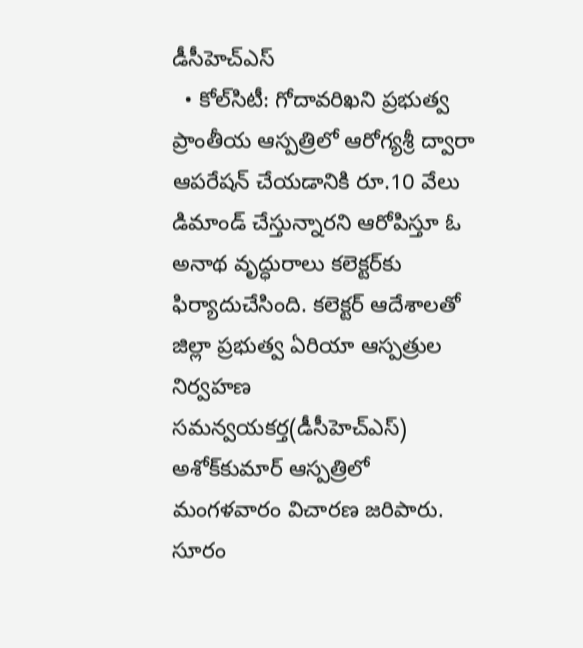డీసీహెచ్‌ఎస్‌
  • కోల్‌సిటీ: గోదావరిఖని ప్రభుత్వ ప్రాంతీయ ఆస్పత్రిలో ఆరోగ్యశ్రీ ద్వారా ఆపరేషన్‌ చేయడానికి రూ.10 వేలు డిమాండ్‌ చేస్తున్నారని ఆరోపిస్తూ ఓ అనాథ వృద్ధురాలు కలెక్టర్‌కు ఫిర్యాదుచేసింది. కలెక్టర్‌ ఆదేశాలతో జిల్లా ప్రభుత్వ ఏరియా ఆస్పత్రుల నిర్వహణ సమన్వయకర్త(డీసీహెచ్‌ఎస్‌) అశోక్‌కుమార్‌ ఆస్పత్రిలో  మంగళవారం విచారణ జరిపారు. సూరం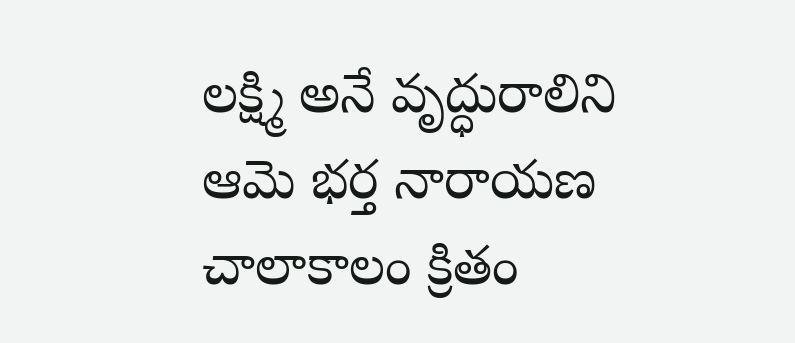లక్ష్మి అనే వృద్ధురాలిని ఆమె భర్త నారాయణ చాలాకాలం క్రితం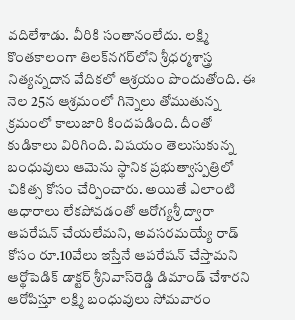వదిలేశాడు. వీరికి సంతానంలేదు. లక్ష్మి కొంతకాలంగా తిలక్‌నగర్‌లోని శ్రీధర్మశాస్త్ర నిత్యన్నదాన వేదికలో ఆశ్రయం పొందుతోంది. ఈ నెల 25న ఆశ్రమంలో గిన్నెలు తోముతున్న క్రమంలో కాలుజారి కిందపడింది. దీంతో కుడికాలు విరిగింది. విషయం తెలుసుకున్న బంధువులు ఆమెను స్థానిక ప్రభుత్వాస్పత్రిలో చికిత్స కోసం చేర్పించారు. అయితే ఎలాంటి ఆధారాలు లేకపోవడంతో ఆరోగ్యశ్రీ ద్వారా ఆపరేషన్‌ చేయలేమని, అవసరమయ్యే రాడ్‌ కోసం రూ.10వేలు ఇస్తేనే ఆపరేషన్‌ చేస్తామని ఆర్థోపెడిక్‌ డాక్టర్‌ శ్రీనివాస్‌రెడ్డి డిమాండ్‌ చేశారని ఆరోపిస్తూ లక్ష్మి బంధువులు సోమవారం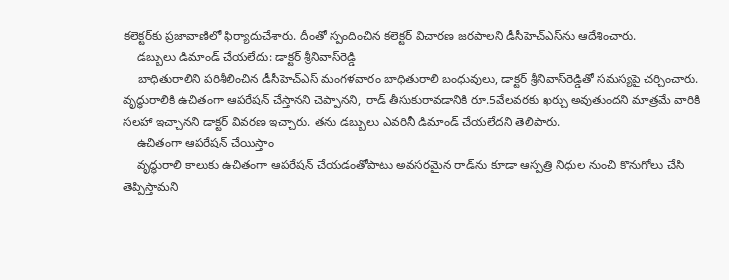కలెక్టర్‌కు ప్రజావాణిలో ఫిర్యాదుచేశారు. దీంతో స్పందించిన కలెక్టర్‌ విచారణ జరపాలని డీసీహెచ్‌ఎస్‌ను ఆదేశించారు.
    డబ్బులు డిమాండ్‌ చేయలేదు: డాక్టర్‌ శ్రీనివాస్‌రెడ్డి
    బాధితురాలిని పరిశీలించిన డీసీహెచ్‌ఎస్‌ మంగళవారం బాధితురాలి బంధువులు, డాక్టర్‌ శ్రీనివాస్‌రెడ్డితో సమస్యపై చర్చించారు. వృద్ధురాలికి ఉచితంగా ఆపరేషన్‌ చేస్తానని చెప్పానని, రాడ్‌ తీసుకురావడానికి రూ.5వేలవరకు ఖర్చు అవుతుందని మాత్రమే వారికి సలహా ఇచ్చానని డాక్టర్‌ వివరణ ఇచ్చారు. తను డబ్బులు ఎవరినీ డిమాండ్‌ చేయలేదని తెలిపారు.
    ఉచితంగా ఆపరేషన్‌ చేయిస్తాం
    వృద్ధురాలి కాలుకు ఉచితంగా ఆపరేషన్‌ చేయడంతోపాటు అవసరమైన రాడ్‌ను కూడా ఆస్పత్రి నిధుల నుంచి కొనుగోలు చేసి తెప్పిస్తామని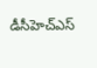డీసీహెచ్‌ఎస్‌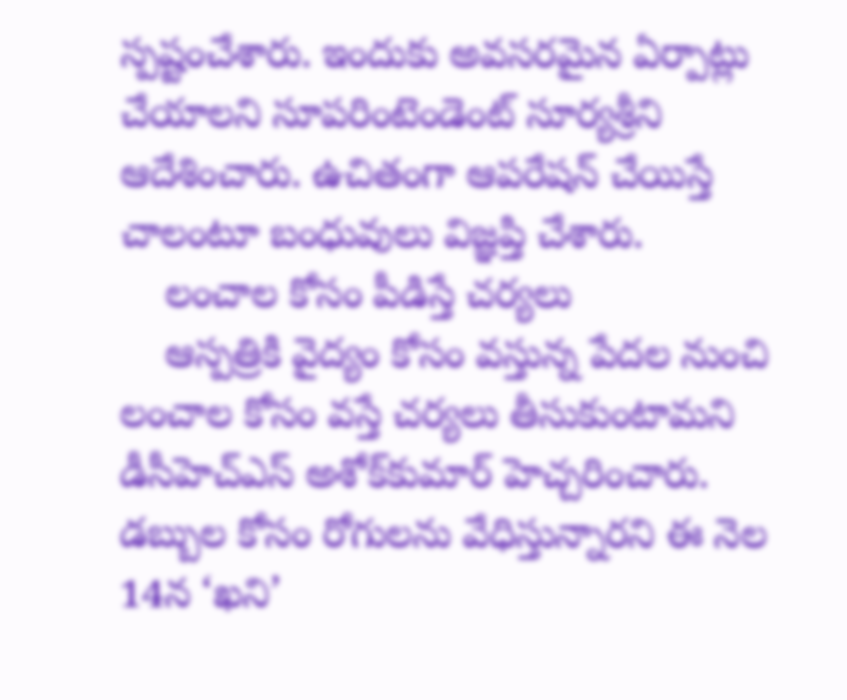స్పష్టంచేశారు. ఇందుకు అవసరమైన ఏర్పాట్లు చేయాలని సూపరింటెండెంట్‌ సూర్యశ్రీని ఆదేశించారు. ఉచితంగా ఆపరేషన్‌ చేయిస్తే చాలంటూ బంధువులు విజ్ఞప్తి చేశారు.
    లంచాల కోసం పీడిస్తే చర్యలు
    ఆస్పత్రికి వైద్యం కోసం వస్తున్న పేదల నుంచి లంచాల కోసం వస్తే చర్యలు తీసుకుంటామని డీసీహెచ్‌ఎస్‌ అశోక్‌కుమార్‌ హెచ్చరించారు. డబ్బుల కోసం రోగులను వేధిస్తున్నారని ఈ నెల 14న ‘ఖని’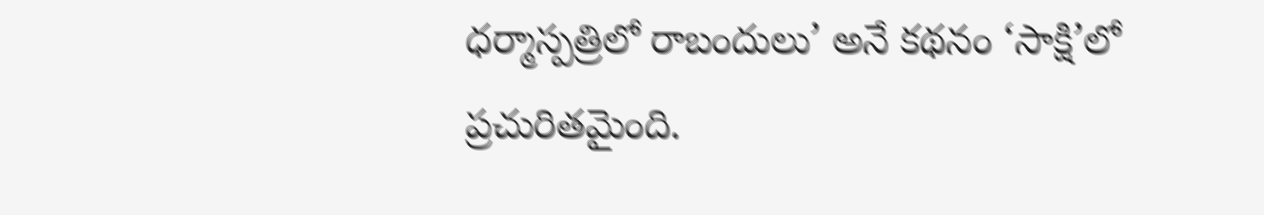ధర్మాస్పత్రిలో రాబందులు’ అనే కథనం ‘సాక్షి’లో ప్రచురితమైంది.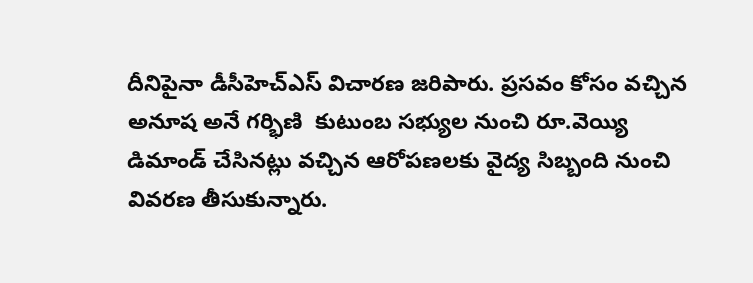దీనిపైనా డీసీహెచ్‌ఎస్‌ విచారణ జరిపారు. ప్రసవం కోసం వచ్చిన అనూష అనే గర్భిణి  కుటుంబ సభ్యుల నుంచి రూ.వెయ్యి డిమాండ్‌ చేసినట్లు వచ్చిన ఆరోపణలకు వైద్య సిబ్బంది నుంచి వివరణ తీసుకున్నారు.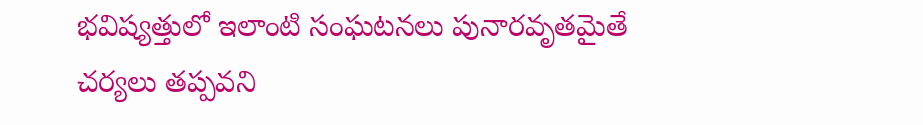భవిష్యత్తులో ఇలాంటి సంఘటనలు పునారవృతమైతే చర్యలు తప్పవని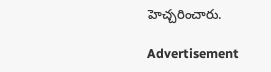హెచ్చరించారు.

Advertisement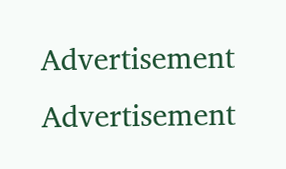Advertisement
Advertisement